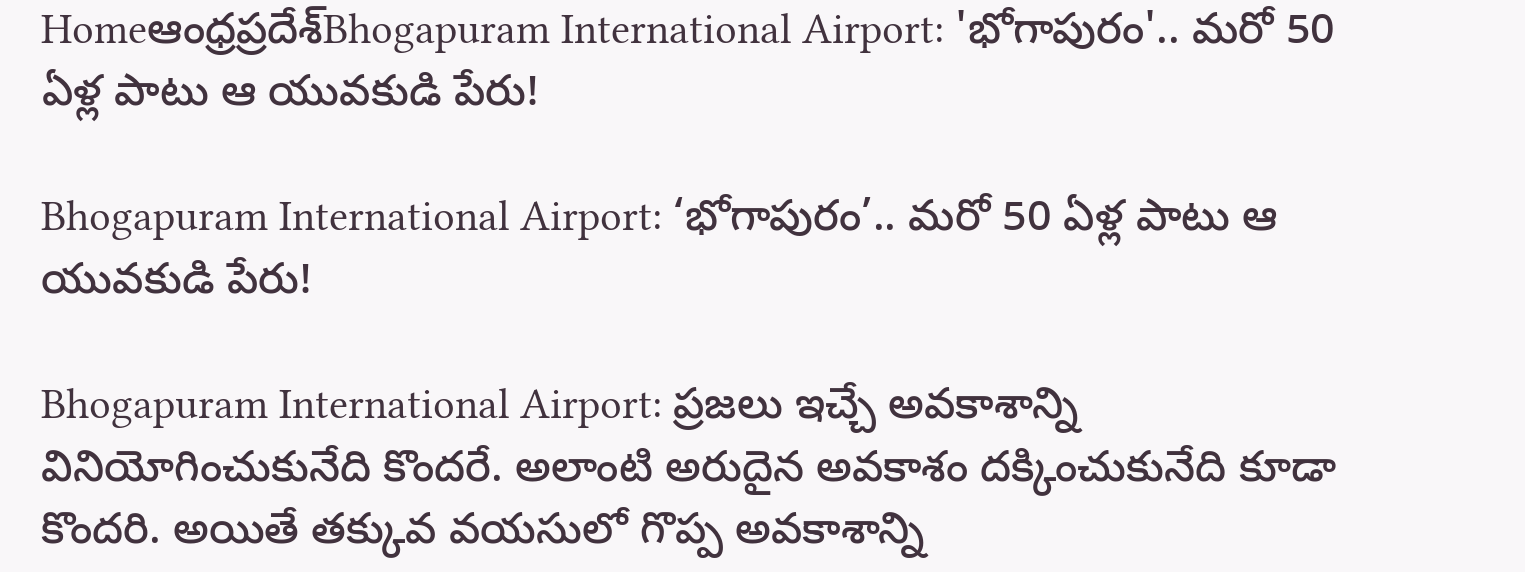Homeఆంధ్రప్రదేశ్‌Bhogapuram International Airport: 'భోగాపురం'.. మరో 50 ఏళ్ల పాటు ఆ యువకుడి పేరు!

Bhogapuram International Airport: ‘భోగాపురం’.. మరో 50 ఏళ్ల పాటు ఆ యువకుడి పేరు!

Bhogapuram International Airport: ప్రజలు ఇచ్చే అవకాశాన్ని వినియోగించుకునేది కొందరే. అలాంటి అరుదైన అవకాశం దక్కించుకునేది కూడా కొందరి. అయితే తక్కువ వయసులో గొప్ప అవకాశాన్ని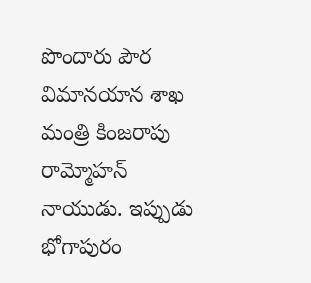పొందారు పౌర విమానయాన శాఖ మంత్రి కింజరాపు రామ్మోహన్ నాయుడు. ఇప్పుడు భోగాపురం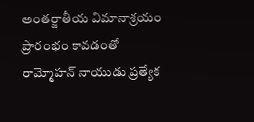అంతర్జాతీయ విమానాశ్రయం ప్రారంభం కావడంతో రామ్మోహన్ నాయుడు ప్రత్యేక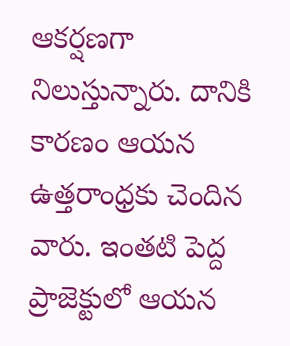ఆకర్షణగా నిలుస్తున్నారు. దానికి కారణం ఆయన ఉత్తరాంధ్రకు చెందిన వారు. ఇంతటి పెద్ద ప్రాజెక్టులో ఆయన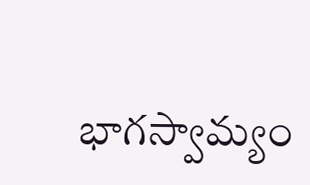భాగస్వామ్యం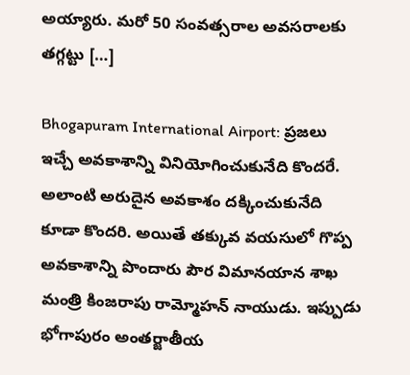అయ్యారు. మరో 50 సంవత్సరాల అవసరాలకు తగ్గట్టు […]

Bhogapuram International Airport: ప్రజలు ఇచ్చే అవకాశాన్ని వినియోగించుకునేది కొందరే. అలాంటి అరుదైన అవకాశం దక్కించుకునేది కూడా కొందరి. అయితే తక్కువ వయసులో గొప్ప అవకాశాన్ని పొందారు పౌర విమానయాన శాఖ మంత్రి కింజరాపు రామ్మోహన్ నాయుడు. ఇప్పుడు భోగాపురం అంతర్జాతీయ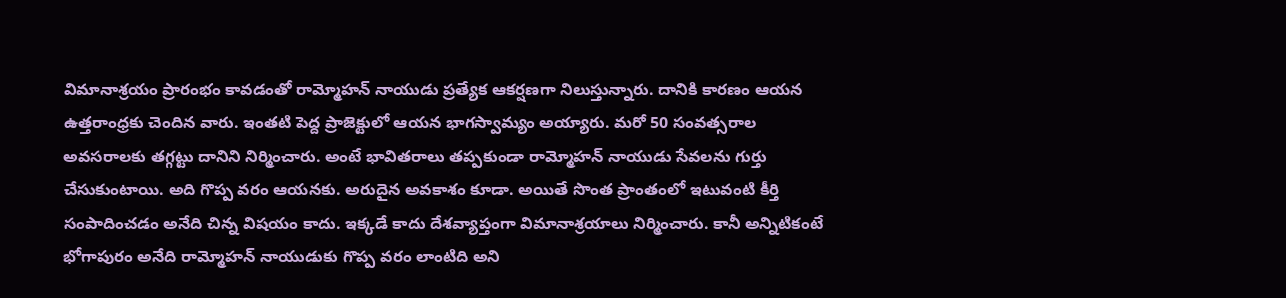విమానాశ్రయం ప్రారంభం కావడంతో రామ్మోహన్ నాయుడు ప్రత్యేక ఆకర్షణగా నిలుస్తున్నారు. దానికి కారణం ఆయన ఉత్తరాంధ్రకు చెందిన వారు. ఇంతటి పెద్ద ప్రాజెక్టులో ఆయన భాగస్వామ్యం అయ్యారు. మరో 50 సంవత్సరాల అవసరాలకు తగ్గట్టు దానిని నిర్మించారు. అంటే భావితరాలు తప్పకుండా రామ్మోహన్ నాయుడు సేవలను గుర్తు చేసుకుంటాయి. అది గొప్ప వరం ఆయనకు. అరుదైన అవకాశం కూడా. అయితే సొంత ప్రాంతంలో ఇటువంటి కీర్తి సంపాదించడం అనేది చిన్న విషయం కాదు. ఇక్కడే కాదు దేశవ్యాప్తంగా విమానాశ్రయాలు నిర్మించారు. కానీ అన్నిటికంటే భోగాపురం అనేది రామ్మోహన్ నాయుడుకు గొప్ప వరం లాంటిది అని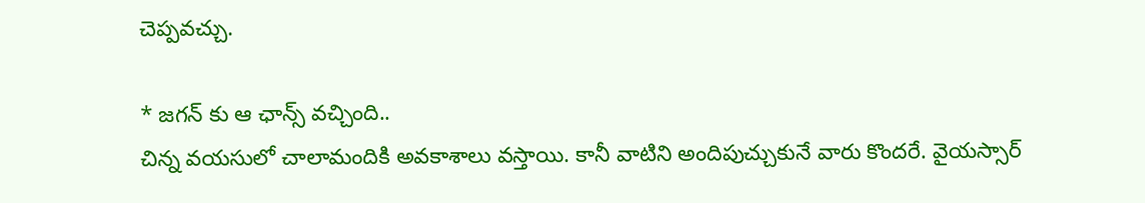చెప్పవచ్చు.

* జగన్ కు ఆ ఛాన్స్ వచ్చింది..
చిన్న వయసులో చాలామందికి అవకాశాలు వస్తాయి. కానీ వాటిని అందిపుచ్చుకునే వారు కొందరే. వైయస్సార్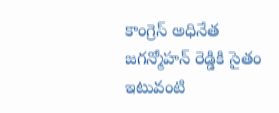కాంగ్రెస్ అధినేత జగన్మోహన్ రెడ్డికి సైతం ఇటువంటి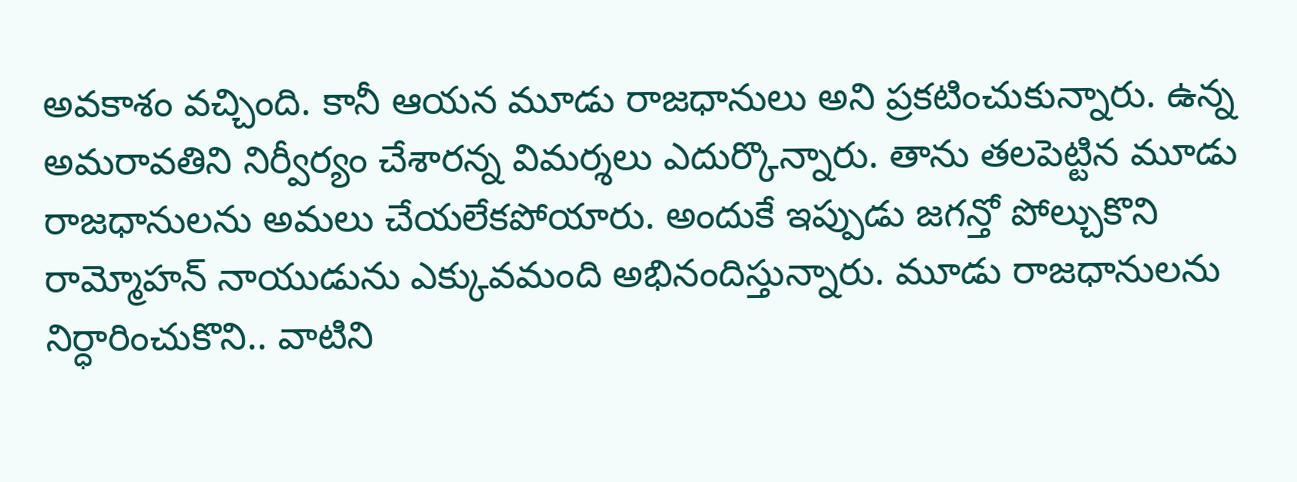అవకాశం వచ్చింది. కానీ ఆయన మూడు రాజధానులు అని ప్రకటించుకున్నారు. ఉన్న అమరావతిని నిర్వీర్యం చేశారన్న విమర్శలు ఎదుర్కొన్నారు. తాను తలపెట్టిన మూడు రాజధానులను అమలు చేయలేకపోయారు. అందుకే ఇప్పుడు జగన్తో పోల్చుకొని రామ్మోహన్ నాయుడును ఎక్కువమంది అభినందిస్తున్నారు. మూడు రాజధానులను నిర్ధారించుకొని.. వాటిని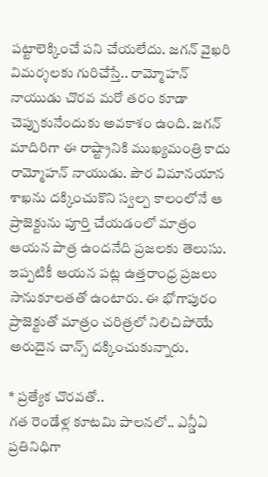పట్టాలెక్కించే పని చేయలేదు. జగన్ వైఖరి విమర్శలకు గురిచేస్తే.. రామ్మోహన్ నాయుడు చొరవ మరో తరం కూడా చెప్పుకునేందుకు అవకాశం ఉంది. జగన్ మాదిరిగా ఈ రాష్ట్రానికి ముఖ్యమంత్రి కాదు రామ్మోహన్ నాయుడు. పౌర విమానయాన శాఖను దక్కించుకొని స్వల్ప కాలంలోనే ఆ ప్రాజెక్టును పూర్తి చేయడంలో మాత్రం ఆయన పాత్ర ఉందనేది ప్రజలకు తెలుసు. ఇప్పటికీ ఆయన పట్ల ఉత్తరాంధ్ర ప్రజలు సానుకూలతతో ఉంటారు. ఈ భోగాపురం ప్రాజెక్టుతో మాత్రం చరిత్రలో నిలిచిపోయే అరుదైన చాన్స్ దక్కించుకున్నారు.

* ప్రత్యేక చొరవతో..
గత రెండేళ్ల కూటమి పాలనలో.. ఎన్డీఏ ప్రతినిధిగా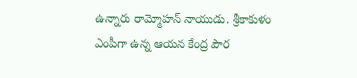ఉన్నారు రామ్మోహన్ నాయుడు. శ్రీకాకుళం ఎంపీగా ఉన్న ఆయన కేంద్ర పౌర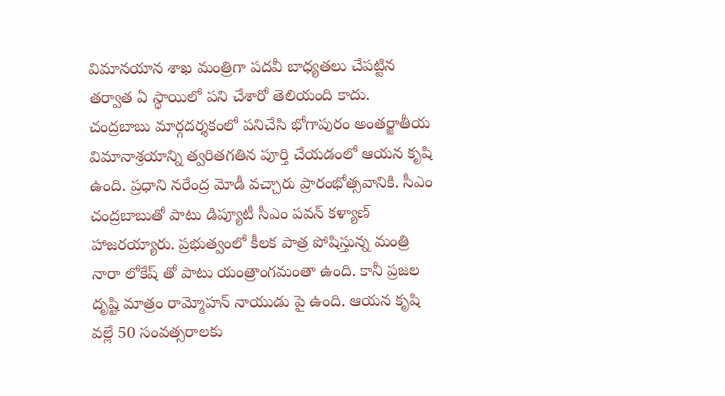విమానయాన శాఖ మంత్రిగా పదవీ బాధ్యతలు చేపట్టిన తర్వాత ఏ స్థాయిలో పని చేశారో తెలియంది కాదు. చంద్రబాబు మార్గదర్శకంలో పనిచేసి భోగాపురం అంతర్జాతీయ విమానాశ్రయాన్ని త్వరితగతిన పూర్తి చేయడంలో ఆయన కృషి ఉంది. ప్రధాని నరేంద్ర మోడీ వచ్చారు ప్రారంభోత్సవానికి. సీఎం చంద్రబాబుతో పాటు డిప్యూటీ సీఎం పవన్ కళ్యాణ్ హాజరయ్యారు. ప్రభుత్వంలో కీలక పాత్ర పోషిస్తున్న మంత్రి నారా లోకేష్ తో పాటు యంత్రాంగమంతా ఉంది. కానీ ప్రజల దృష్టి మాత్రం రామ్మోహన్ నాయుడు పై ఉంది. ఆయన కృషి వల్లే 50 సంవత్సరాలకు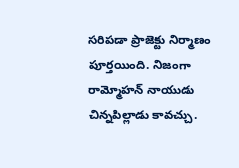సరిపడా ప్రాజెక్టు నిర్మాణం పూర్తయింది. నిజంగా రామ్మోహన్ నాయుడు చిన్నపిల్లాడు కావచ్చు.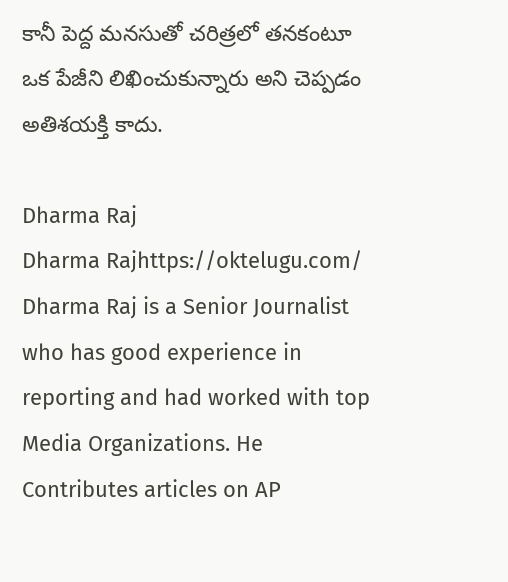కానీ పెద్ద మనసుతో చరిత్రలో తనకంటూ ఒక పేజీని లిఖించుకున్నారు అని చెప్పడం అతిశయక్తి కాదు.

Dharma Raj
Dharma Rajhttps://oktelugu.com/
Dharma Raj is a Senior Journalist who has good experience in reporting and had worked with top Media Organizations. He Contributes articles on AP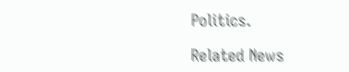Politics.

Related News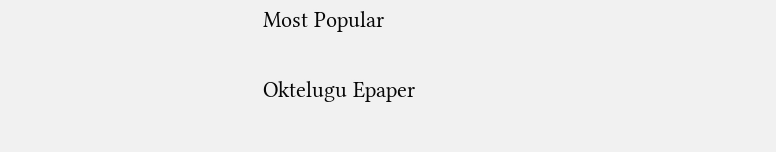Most Popular

Oktelugu Epaper